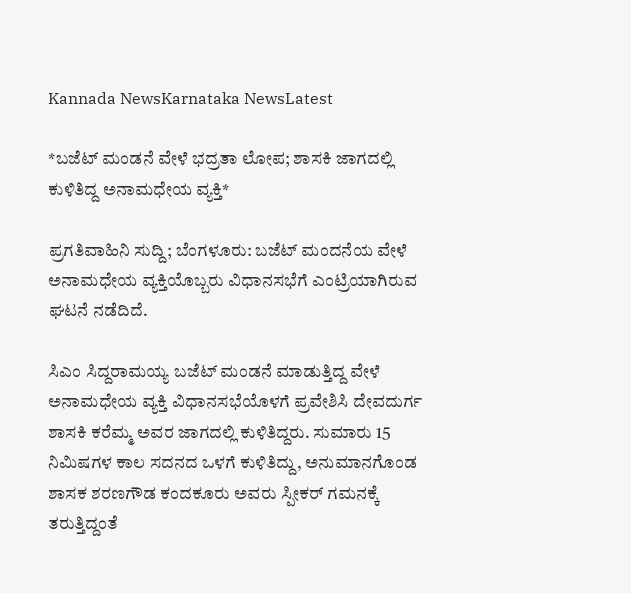Kannada NewsKarnataka NewsLatest

*ಬಜೆಟ್ ಮಂಡನೆ ವೇಳೆ ಭದ್ರತಾ ಲೋಪ; ಶಾಸಕಿ ಜಾಗದಲ್ಲಿ ಕುಳಿತಿದ್ದ ಅನಾಮಧೇಯ ವ್ಯಕ್ತಿ*

ಪ್ರಗತಿವಾಹಿನಿ ಸುದ್ದಿ; ಬೆಂಗಳೂರು: ಬಜೆಟ್ ಮಂದನೆಯ ವೇಳೆ ಅನಾಮಧೇಯ ವ್ಯಕ್ತಿಯೊಬ್ಬರು ವಿಧಾನಸಭೆಗೆ ಎಂಟ್ರಿಯಾಗಿರುವ ಘಟನೆ ನಡೆದಿದೆ.

ಸಿಎಂ ಸಿದ್ದರಾಮಯ್ಯ ಬಜೆಟ್ ಮಂಡನೆ ಮಾಡುತ್ತಿದ್ದ ವೇಳೆ ಅನಾಮಧೇಯ ವ್ಯಕ್ತಿ ವಿಧಾನಸಭೆಯೊಳಗೆ ಪ್ರವೇಶಿಸಿ ದೇವದುರ್ಗ ಶಾಸಕಿ ಕರೆಮ್ಮ ಅವರ ಜಾಗದಲ್ಲಿ ಕುಳಿತಿದ್ದರು. ಸುಮಾರು 15 ನಿಮಿಷಗಳ ಕಾಲ ಸದನದ ಒಳಗೆ ಕುಳಿತಿದ್ದು, ಅನುಮಾನಗೊಂಡ ಶಾಸಕ ಶರಣಗೌಡ ಕಂದಕೂರು ಅವರು ಸ್ಪೀಕರ್ ಗಮನಕ್ಕೆ ತರುತ್ತಿದ್ದಂತೆ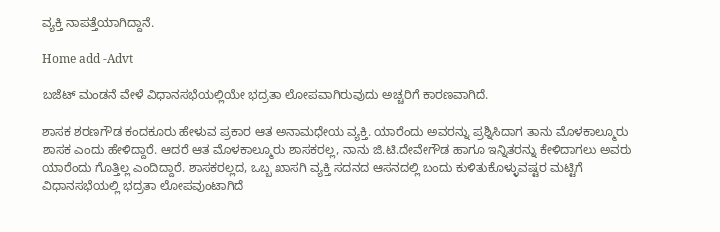ವ್ಯಕ್ತಿ ನಾಪತ್ತೆಯಾಗಿದ್ದಾನೆ.

Home add -Advt

ಬಜೆಟ್ ಮಂಡನೆ ವೇಳೆ ವಿಧಾನಸಭೆಯಲ್ಲಿಯೇ ಭದ್ರತಾ ಲೋಪವಾಗಿರುವುದು ಅಚ್ಚರಿಗೆ ಕಾರಣವಾಗಿದೆ.

ಶಾಸಕ ಶರಣಗೌಡ ಕಂದಕೂರು ಹೇಳುವ ಪ್ರಕಾರ ಆತ ಅನಾಮಧೇಯ ವ್ಯಕ್ತಿ. ಯಾರೆಂದು ಅವರನ್ನು ಪ್ರಶ್ನಿಸಿದಾಗ ತಾನು ಮೊಳಕಾಲ್ಮೂರು ಶಾಸಕ ಎಂದು ಹೇಳಿದ್ದಾರೆ. ಆದರೆ ಆತ ಮೊಳಕಾಲ್ಮೂರು ಶಾಸಕರಲ್ಲ, ನಾನು ಜಿ.ಟಿ.ದೇವೇಗೌಡ ಹಾಗೂ ಇನ್ನಿತರನ್ನು ಕೇಳಿದಾಗಲು ಅವರು ಯಾರೆಂದು ಗೊತ್ತಿಲ್ಲ ಎಂದಿದ್ದಾರೆ. ಶಾಸಕರಲ್ಲದ, ಒಬ್ಬ ಖಾಸಗಿ ವ್ಯಕ್ತಿ ಸದನದ ಆಸನದಲ್ಲಿ ಬಂದು ಕುಳಿತುಕೊಳ್ಳುವಷ್ಟರ ಮಟ್ಟಿಗೆ ವಿಧಾನಸಭೆಯಲ್ಲಿ ಭದ್ರತಾ ಲೋಪವುಂಟಾಗಿದೆ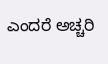ಎಂದರೆ ಅಚ್ಚರಿ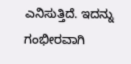ಎನಿಸುತ್ತಿದೆ. ಇದನ್ನು ಗಂಭೀರವಾಗಿ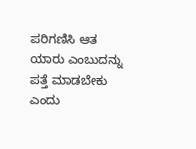ಪರಿಗಣಿಸಿ ಆತ ಯಾರು ಎಂಬುದನ್ನು ಪತ್ತೆ ಮಾಡಬೇಕು ಎಂದು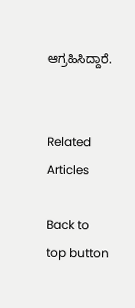ಆಗ್ರಹಿಸಿದ್ದಾರೆ.


Related Articles

Back to top button